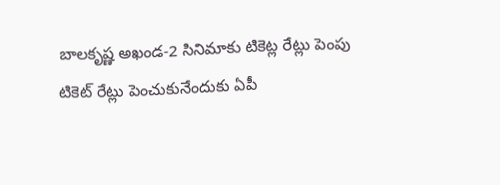బాలకృష్ణ అఖండ-2 సినిమాకు టికెట్ల రేట్లు పెంపు
టికెట్ రేట్లు పెంచుకునేందుకు ఏపీ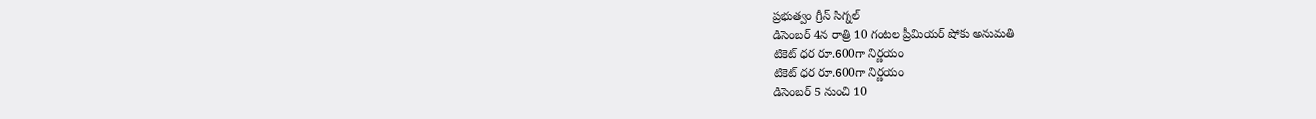ప్రభుత్వం గ్రీన్ సిగ్నల్
డిసెంబర్ 4న రాత్రి 10 గంటల ప్రీమియర్ షోకు అనుమతి
టికెట్ ధర రూ.600గా నిర్ణయం
టికెట్ ధర రూ.600గా నిర్ణయం
డిసెంబర్ 5 నుంచి 10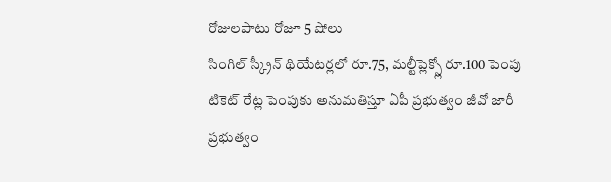రోజులపాటు రోజూ 5 షోలు
సింగిల్ స్క్రీన్ థియేటర్లలో రూ.75, మల్టీప్లెక్స్లో రూ.100 పెంపు
టికెట్ రేట్ల పెంపుకు అనుమతిస్తూ ఏపీ ప్రభుత్వం జీవో జారీ
ప్రభుత్వం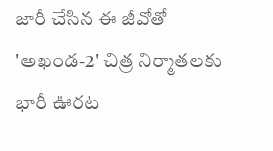జారీ చేసిన ఈ జీవోతో 'అఖండ-2' చిత్ర నిర్మాతలకు భారీ ఊరట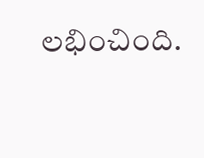లభించింది.